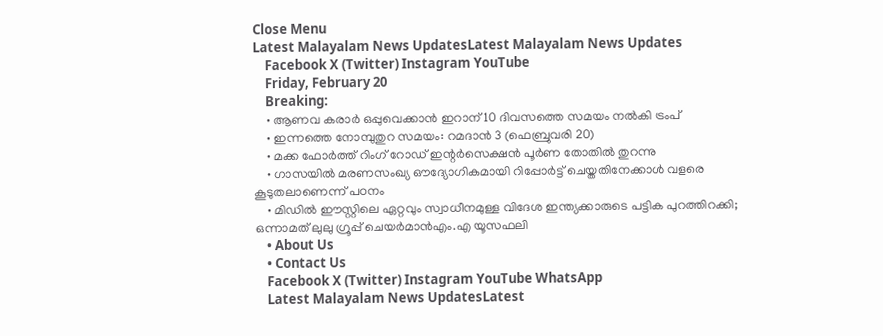Close Menu
Latest Malayalam News UpdatesLatest Malayalam News Updates
    Facebook X (Twitter) Instagram YouTube
    Friday, February 20
    Breaking:
    • ആണവ കരാര്‍ ഒപ്പുവെക്കാന്‍ ഇറാന് 10 ദിവസത്തെ സമയം നല്‍കി ട്രംപ്
    • ഇന്നത്തെ നോമ്പുതുറ സമയം: റമദാന്‍ 3 (ഫെബ്രുവരി 20)
    • മക്ക ഫോര്‍ത്ത് റിംഗ് റോഡ് ഇന്റര്‍സെക്ഷന്‍ പൂര്‍ണ തോതില്‍ തുറന്നു
    • ഗാസയില്‍ മരണസംഖ്യ ഔദ്യോഗികമായി റിപ്പോര്‍ട്ട് ചെയ്തതിനേക്കാള്‍ വളരെ കൂടുതലാണെന്ന് പഠനം
    • മിഡില്‍ ഈസ്റ്റിലെ ഏറ്റവും സ്വാധീനമുള്ള വിദേശ ഇന്ത്യക്കാരുടെ പട്ടിക പുറത്തിറക്കി; ഒന്നാമത് ലുലു ഗ്രൂപ്പ് ചെയർമാൻഎം.എ യൂസഫലി
    • About Us
    • Contact Us
    Facebook X (Twitter) Instagram YouTube WhatsApp
    Latest Malayalam News UpdatesLatest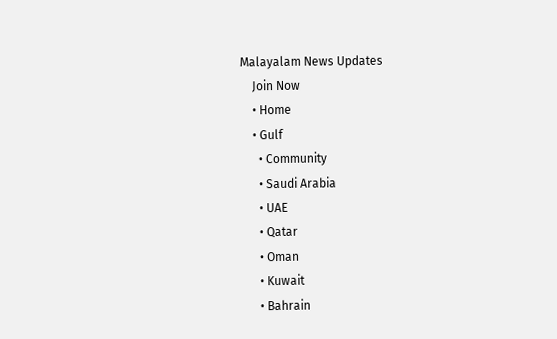Malayalam News Updates
    Join Now
    • Home
    • Gulf
      • Community
      • Saudi Arabia
      • UAE
      • Qatar
      • Oman
      • Kuwait
      • Bahrain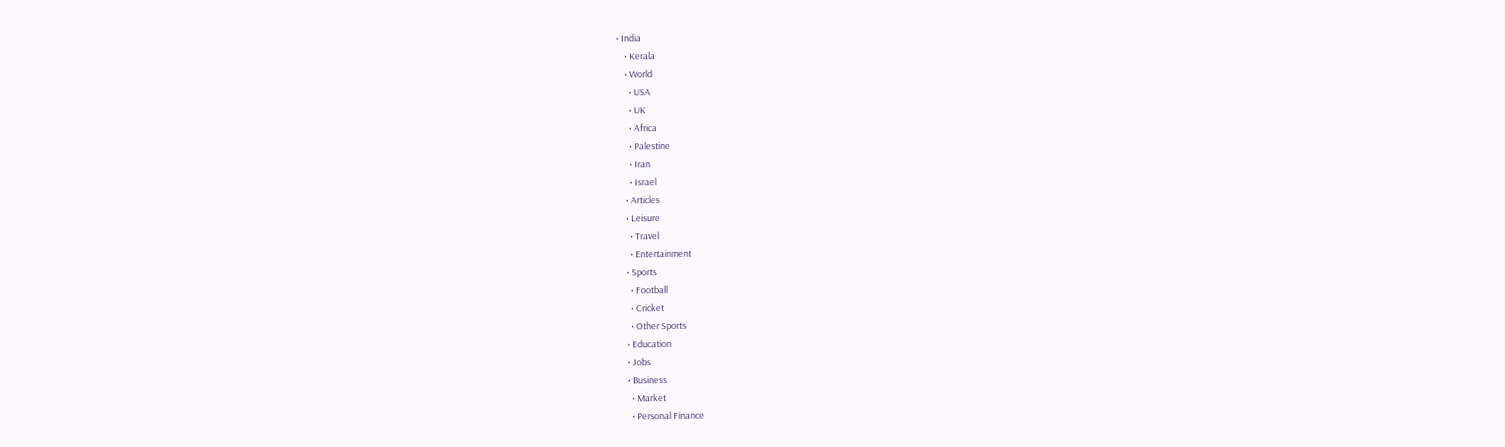• India
    • Kerala
    • World
      • USA
      • UK
      • Africa
      • Palestine
      • Iran
      • Israel
    • Articles
    • Leisure
      • Travel
      • Entertainment
    • Sports
      • Football
      • Cricket
      • Other Sports
    • Education
    • Jobs
    • Business
      • Market
      • Personal Finance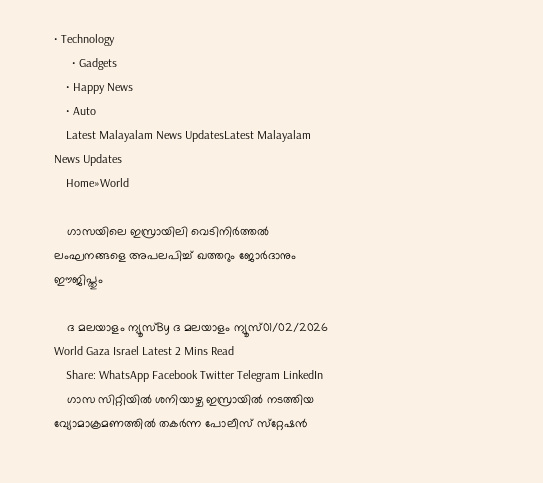• Technology
      • Gadgets
    • Happy News
    • Auto
    Latest Malayalam News UpdatesLatest Malayalam News Updates
    Home»World

    ഗാസയിലെ ഇസ്രായിലി വെടിനിര്‍ത്തല്‍ ലംഘനങ്ങളെ അപലപിച്ച് ഖത്തറും ജോര്‍ദാനും ഈജിപ്തും

    ദ മലയാളം ന്യൂസ്By ദ മലയാളം ന്യൂസ്01/02/2026 World Gaza Israel Latest 2 Mins Read
    Share: WhatsApp Facebook Twitter Telegram LinkedIn
    ഗാസ സിറ്റിയില്‍ ശനിയാഴ്ച ഇസ്രായില്‍ നടത്തിയ വ്യോമാക്രമണത്തില്‍ തകര്‍ന്ന പോലീസ് സ്‌റ്റേഷന്‍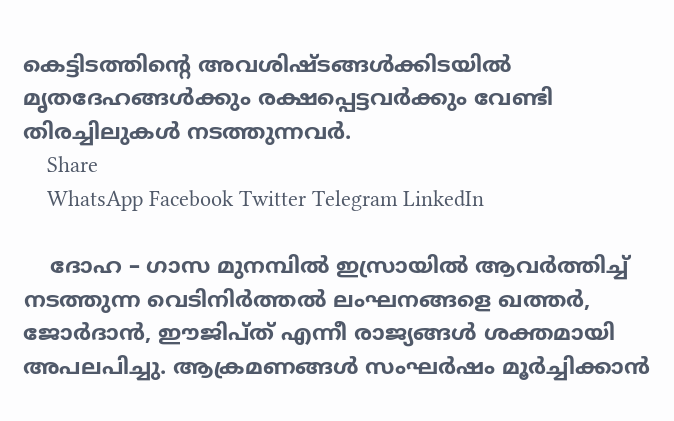കെട്ടിടത്തിന്റെ അവശിഷ്ടങ്ങള്‍ക്കിടയില്‍ മൃതദേഹങ്ങള്‍ക്കും രക്ഷപ്പെട്ടവര്‍ക്കും വേണ്ടി തിരച്ചിലുകള്‍ നടത്തുന്നവര്‍.
    Share
    WhatsApp Facebook Twitter Telegram LinkedIn

    ദോഹ – ഗാസ മുനമ്പില്‍ ഇസ്രായില്‍ ആവര്‍ത്തിച്ച് നടത്തുന്ന വെടിനിര്‍ത്തല്‍ ലംഘനങ്ങളെ ഖത്തര്‍, ജോര്‍ദാന്‍, ഈജിപ്ത് എന്നീ രാജ്യങ്ങള്‍ ശക്തമായി അപലപിച്ചു. ആക്രമണങ്ങള്‍ സംഘര്‍ഷം മൂര്‍ച്ചിക്കാന്‍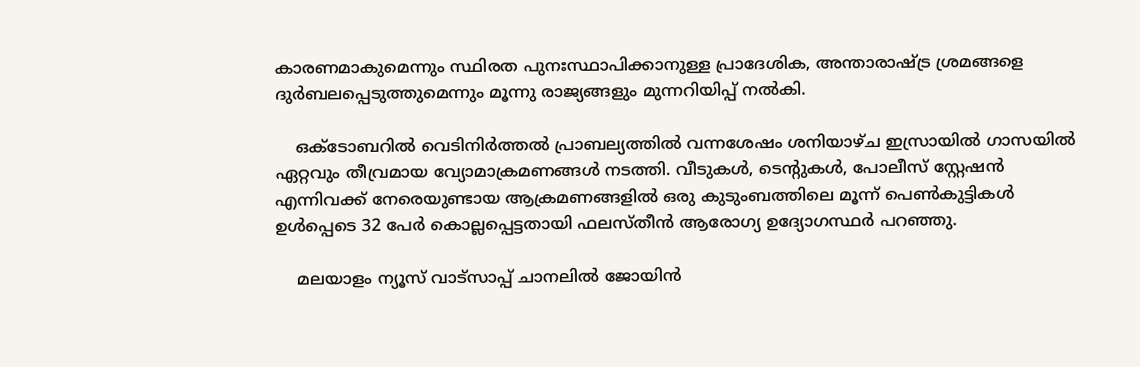കാരണമാകുമെന്നും സ്ഥിരത പുനഃസ്ഥാപിക്കാനുള്ള പ്രാദേശിക, അന്താരാഷ്ട്ര ശ്രമങ്ങളെ ദുര്‍ബലപ്പെടുത്തുമെന്നും മൂന്നു രാജ്യങ്ങളും മുന്നറിയിപ്പ് നല്‍കി.

    ഒക്ടോബറില്‍ വെടിനിര്‍ത്തല്‍ പ്രാബല്യത്തില്‍ വന്നശേഷം ശനിയാഴ്ച ഇസ്രായില്‍ ഗാസയില്‍ ഏറ്റവും തീവ്രമായ വ്യോമാക്രമണങ്ങള്‍ നടത്തി. വീടുകള്‍, ടെന്റുകള്‍, പോലീസ് സ്റ്റേഷന്‍ എന്നിവക്ക് നേരെയുണ്ടായ ആക്രമണങ്ങളില്‍ ഒരു കുടുംബത്തിലെ മൂന്ന് പെണ്‍കുട്ടികള്‍ ഉള്‍പ്പെടെ 32 പേര്‍ കൊല്ലപ്പെട്ടതായി ഫലസ്തീന്‍ ആരോഗ്യ ഉദ്യോഗസ്ഥര്‍ പറഞ്ഞു.

    മലയാളം ന്യൂസ് വാട്സാപ്പ് ചാനലിൽ ജോയിൻ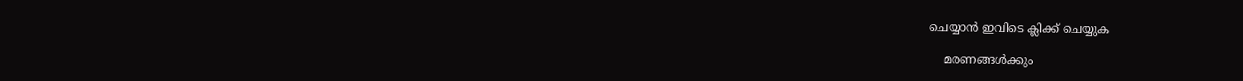ചെയ്യാൻ ഇവിടെ ക്ലിക്ക് ചെയ്യുക

    മരണങ്ങള്‍ക്കും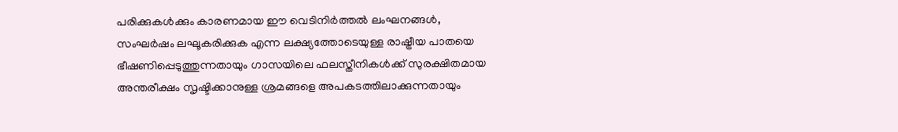പരിക്കുകള്‍ക്കും കാരണമായ ഈ വെടിനിര്‍ത്തല്‍ ലംഘനങ്ങള്‍, സംഘര്‍ഷം ലഘൂകരിക്കുക എന്ന ലക്ഷ്യത്തോടെയുള്ള രാഷ്ട്രീയ പാതയെ ഭീഷണിപ്പെടുത്തുന്നതായും ഗാസയിലെ ഫലസ്തീനികള്‍ക്ക് സുരക്ഷിതമായ അന്തരീക്ഷം സൃഷ്ടിക്കാനുള്ള ശ്രമങ്ങളെ അപകടത്തിലാക്കുന്നതായും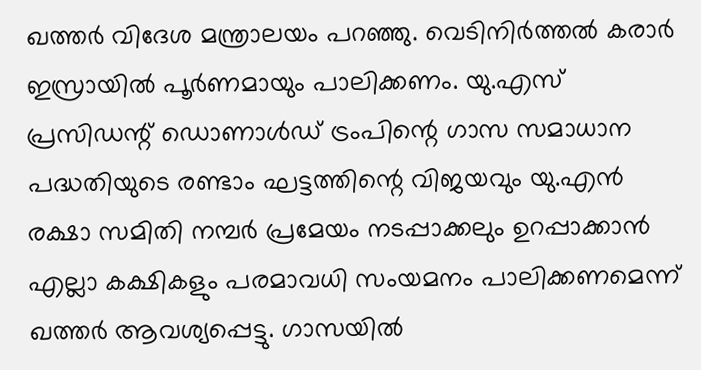ഖത്തര്‍ വിദേശ മന്ത്രാലയം പറഞ്ഞു. വെടിനിര്‍ത്തല്‍ കരാര്‍ ഇസ്രായില്‍ പൂര്‍ണമായും പാലിക്കണം. യു.എസ് പ്രസിഡന്റ് ഡൊണാള്‍ഡ് ട്രംപിന്റെ ഗാസ സമാധാന പദ്ധതിയുടെ രണ്ടാം ഘട്ടത്തിന്റെ വിജയവും യു.എന്‍ രക്ഷാ സമിതി നമ്പര്‍ പ്രമേയം നടപ്പാക്കലും ഉറപ്പാക്കാന്‍ എല്ലാ കക്ഷികളും പരമാവധി സംയമനം പാലിക്കണമെന്ന് ഖത്തര്‍ ആവശ്യപ്പെട്ടു. ഗാസയില്‍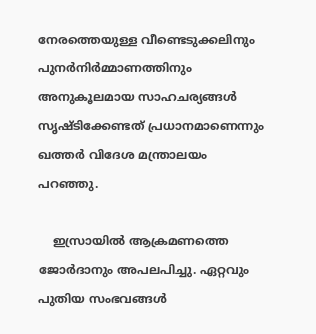നേരത്തെയുള്ള വീണ്ടെടുക്കലിനും പുനര്‍നിര്‍മ്മാണത്തിനും അനുകൂലമായ സാഹചര്യങ്ങള്‍ സൃഷ്ടിക്കേണ്ടത് പ്രധാനമാണെന്നും ഖത്തര്‍ വിദേശ മന്ത്രാലയം പറഞ്ഞു.

    ഇസ്രായില്‍ ആക്രമണത്തെ ജോര്‍ദാനും അപലപിച്ചു. ഏറ്റവും പുതിയ സംഭവങ്ങള്‍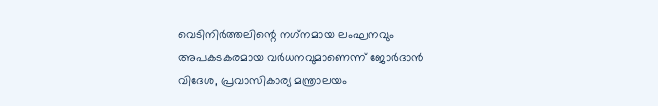വെടിനിര്‍ത്തലിന്റെ നഗ്‌നമായ ലംഘനവും അപകടകരമായ വര്‍ധനവുമാണെന്ന് ജോര്‍ദാന്‍ വിദേശ, പ്രവാസികാര്യ മന്ത്രാലയം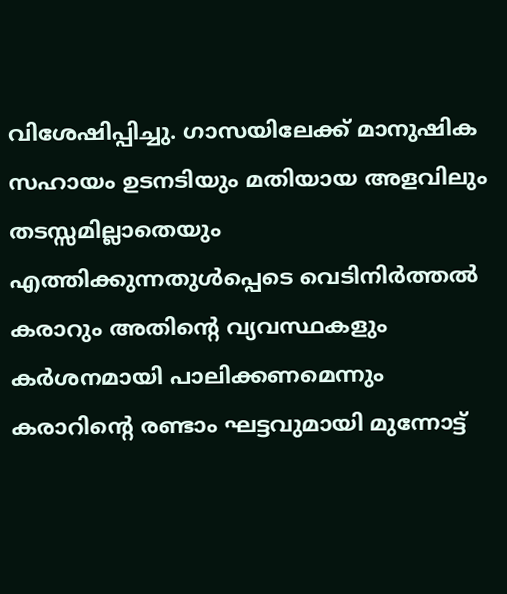വിശേഷിപ്പിച്ചു. ഗാസയിലേക്ക് മാനുഷിക സഹായം ഉടനടിയും മതിയായ അളവിലും തടസ്സമില്ലാതെയും എത്തിക്കുന്നതുള്‍പ്പെടെ വെടിനിര്‍ത്തല്‍ കരാറും അതിന്റെ വ്യവസ്ഥകളും കര്‍ശനമായി പാലിക്കണമെന്നും കരാറിന്റെ രണ്ടാം ഘട്ടവുമായി മുന്നോട്ട്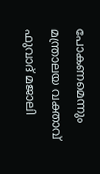പോകണമെന്നും മന്ത്രാലയ വക്താവ് ഫുവാദ് മജാലി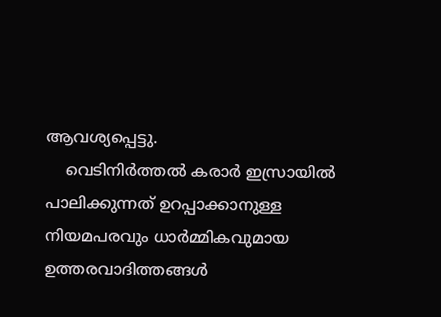ആവശ്യപ്പെട്ടു.
    വെടിനിര്‍ത്തല്‍ കരാര്‍ ഇസ്രായില്‍ പാലിക്കുന്നത് ഉറപ്പാക്കാനുള്ള നിയമപരവും ധാര്‍മ്മികവുമായ ഉത്തരവാദിത്തങ്ങള്‍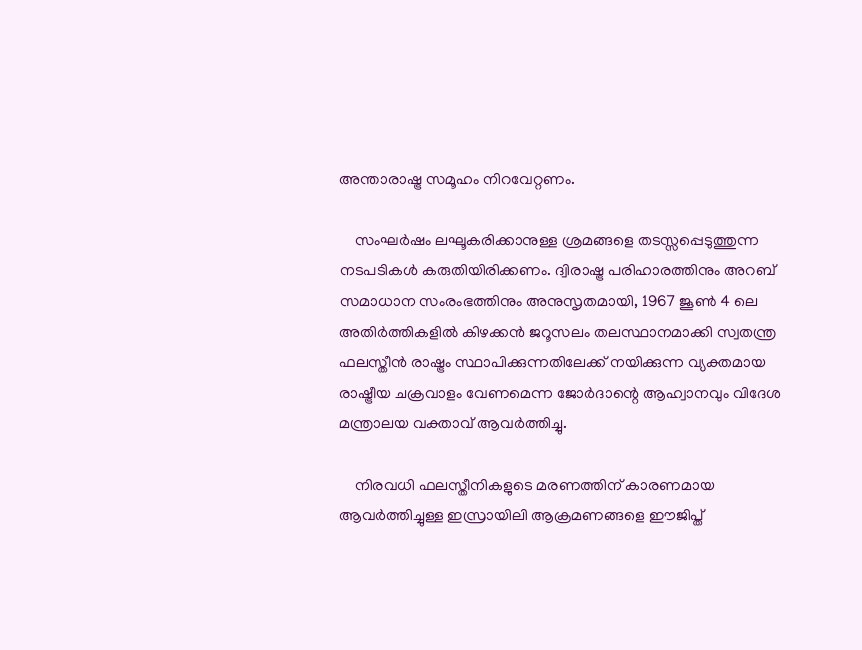അന്താരാഷ്ട്ര സമൂഹം നിറവേറ്റണം.

    സംഘര്‍ഷം ലഘൂകരിക്കാനുള്ള ശ്രമങ്ങളെ തടസ്സപ്പെടുത്തുന്ന നടപടികള്‍ കരുതിയിരിക്കണം. ദ്വിരാഷ്ട്ര പരിഹാരത്തിനും അറബ് സമാധാന സംരംഭത്തിനും അനുസൃതമായി, 1967 ജൂണ്‍ 4 ലെ അതിര്‍ത്തികളില്‍ കിഴക്കന്‍ ജറൂസലം തലസ്ഥാനമാക്കി സ്വതന്ത്ര ഫലസ്തീന്‍ രാഷ്ട്രം സ്ഥാപിക്കുന്നതിലേക്ക് നയിക്കുന്ന വ്യക്തമായ രാഷ്ട്രീയ ചക്രവാളം വേണമെന്ന ജോര്‍ദാന്റെ ആഹ്വാനവും വിദേശ മന്ത്രാലയ വക്താവ് ആവര്‍ത്തിച്ചു.

    നിരവധി ഫലസ്തീനികളുടെ മരണത്തിന് കാരണമായ ആവര്‍ത്തിച്ചുള്ള ഇസ്രായിലി ആക്രമണങ്ങളെ ഈജിപ്ത്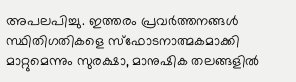അപലപിച്ചു. ഇത്തരം പ്രവര്‍ത്തനങ്ങള്‍ സ്ഥിതിഗതികളെ സ്‌ഫോടനാത്മകമാക്കി മാറ്റുമെന്നും സുരക്ഷാ, മാനുഷിക തലങ്ങളില്‍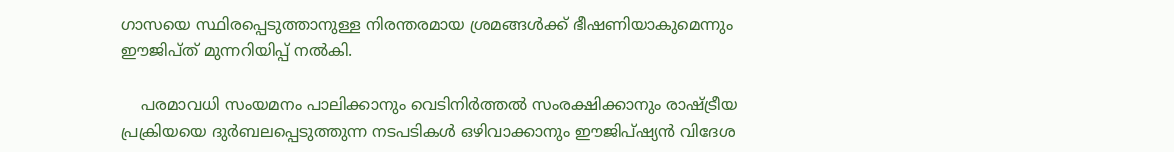ഗാസയെ സ്ഥിരപ്പെടുത്താനുള്ള നിരന്തരമായ ശ്രമങ്ങള്‍ക്ക് ഭീഷണിയാകുമെന്നും ഈജിപ്ത് മുന്നറിയിപ്പ് നല്‍കി.

    പരമാവധി സംയമനം പാലിക്കാനും വെടിനിര്‍ത്തല്‍ സംരക്ഷിക്കാനും രാഷ്ട്രീയ പ്രക്രിയയെ ദുര്‍ബലപ്പെടുത്തുന്ന നടപടികള്‍ ഒഴിവാക്കാനും ഈജിപ്ഷ്യന്‍ വിദേശ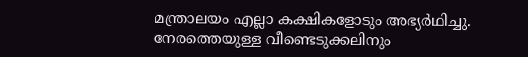മന്ത്രാലയം എല്ലാ കക്ഷികളോടും അഭ്യര്‍ഥിച്ചു. നേരത്തെയുള്ള വീണ്ടെടുക്കലിനും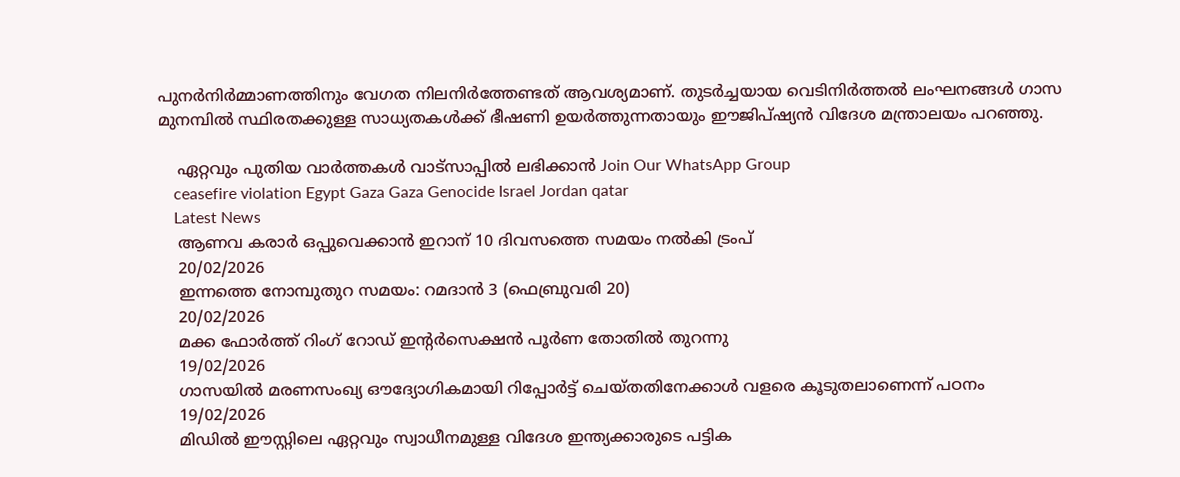പുനര്‍നിര്‍മ്മാണത്തിനും വേഗത നിലനിര്‍ത്തേണ്ടത് ആവശ്യമാണ്. തുടര്‍ച്ചയായ വെടിനിര്‍ത്തല്‍ ലംഘനങ്ങള്‍ ഗാസ മുനമ്പില്‍ സ്ഥിരതക്കുള്ള സാധ്യതകള്‍ക്ക് ഭീഷണി ഉയര്‍ത്തുന്നതായും ഈജിപ്ഷ്യന്‍ വിദേശ മന്ത്രാലയം പറഞ്ഞു.

    ഏറ്റവും പുതിയ വാർത്തകൾ വാട്സാപ്പിൽ ലഭിക്കാൻ Join Our WhatsApp Group
    ceasefire violation Egypt Gaza Gaza Genocide Israel Jordan qatar
    Latest News
    ആണവ കരാര്‍ ഒപ്പുവെക്കാന്‍ ഇറാന് 10 ദിവസത്തെ സമയം നല്‍കി ട്രംപ്
    20/02/2026
    ഇന്നത്തെ നോമ്പുതുറ സമയം: റമദാന്‍ 3 (ഫെബ്രുവരി 20)
    20/02/2026
    മക്ക ഫോര്‍ത്ത് റിംഗ് റോഡ് ഇന്റര്‍സെക്ഷന്‍ പൂര്‍ണ തോതില്‍ തുറന്നു
    19/02/2026
    ഗാസയില്‍ മരണസംഖ്യ ഔദ്യോഗികമായി റിപ്പോര്‍ട്ട് ചെയ്തതിനേക്കാള്‍ വളരെ കൂടുതലാണെന്ന് പഠനം
    19/02/2026
    മിഡില്‍ ഈസ്റ്റിലെ ഏറ്റവും സ്വാധീനമുള്ള വിദേശ ഇന്ത്യക്കാരുടെ പട്ടിക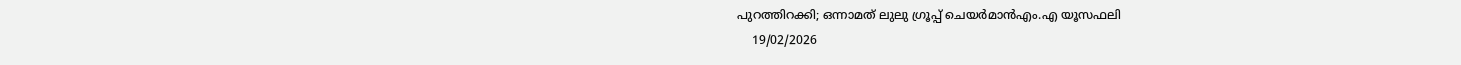പുറത്തിറക്കി; ഒന്നാമത് ലുലു ഗ്രൂപ്പ് ചെയർമാൻഎം.എ യൂസഫലി
    19/02/2026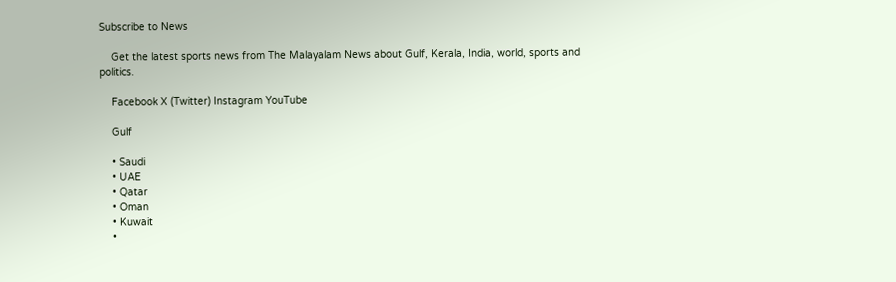Subscribe to News

    Get the latest sports news from The Malayalam News about Gulf, Kerala, India, world, sports and politics.

    Facebook X (Twitter) Instagram YouTube

    Gulf

    • Saudi
    • UAE
    • Qatar
    • Oman
    • Kuwait
    •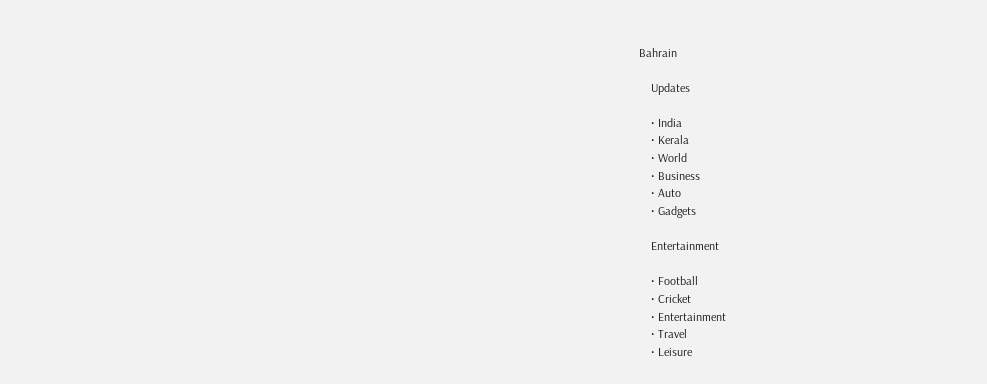Bahrain

    Updates

    • India
    • Kerala
    • World
    • Business
    • Auto
    • Gadgets

    Entertainment

    • Football
    • Cricket
    • Entertainment
    • Travel
    • Leisure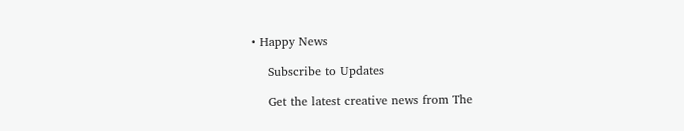• Happy News

    Subscribe to Updates

    Get the latest creative news from The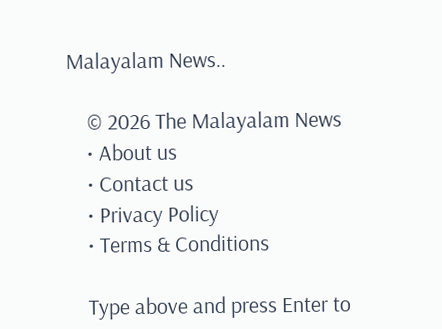Malayalam News..

    © 2026 The Malayalam News
    • About us
    • Contact us
    • Privacy Policy
    • Terms & Conditions

    Type above and press Enter to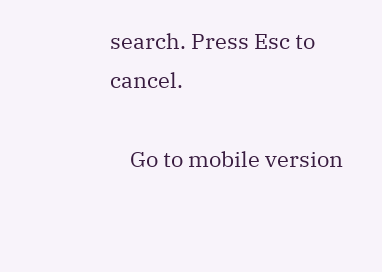search. Press Esc to cancel.

    Go to mobile version